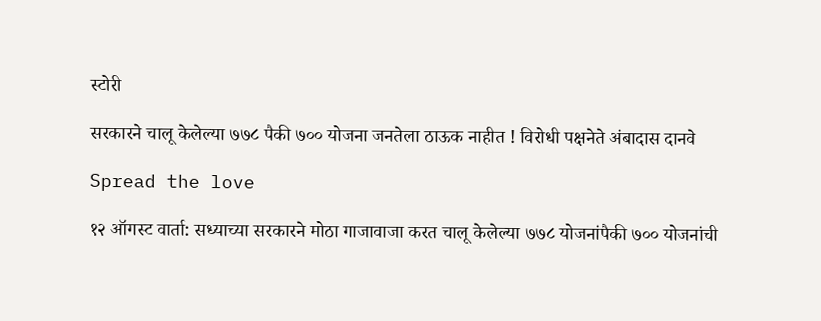स्टोरी

सरकारने चालू केलेल्‍या ७७८ पैकी ७०० योजना जनतेला ठाऊक नाहीत ! विरोधी पक्षनेते अंबादास दानवे

Spread the love

१२ ऑगस्ट वार्ता: सध्‍याच्‍या सरकारने मोठा गाजावाजा करत चालू केलेल्‍या ७७८ योजनांपैकी ७०० योजनांची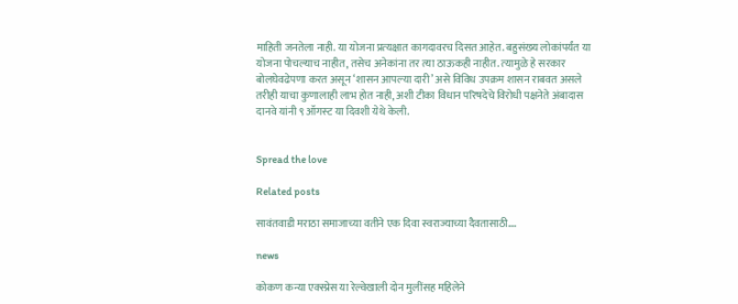माहिती जनतेला नाही. या योजना प्रत्‍यक्षात कागदावरच दिसत आहेत. बहुसंख्‍य लोकांपर्यंत या योजना पोचल्‍याच नाहीत, तसेच अनेकांना तर त्‍या ठाऊकही नाहीत. त्‍यामुळे हे सरकार बोलघेवढेपणा करत असून ‘शासन आपल्‍या दारी’ असे विविध उपक्रम शासन राबवत असले तरीही याचा कुणालाही लाभ होत नाही, अशी टीका विधान परिषदेचे विरोधी पक्षनेते अंबादास दानवे यांनी ९ ऑगस्‍ट या दिवशी येथे केली.


Spread the love

Related posts

सावंतवाडी मराठा समाजाच्या वतीने एक दिवा स्वराज्याच्या दैवतासाठी….

news

कोकण कन्या एक्स्प्रेस या रेल्वेखाली दोन मुलींसह महिलेने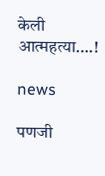केली आत्महत्या….!

news

पणजी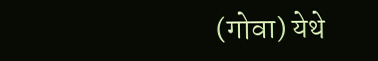(गोवा) येथे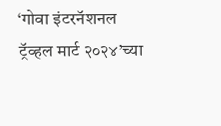‘गोवा इंटरनॅशनल ट्रॅव्हल मार्ट २०२४’च्या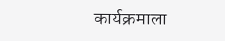कार्यक्रमाला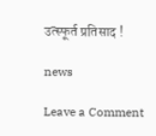उत्स्फूर्त प्रतिसाद !

news

Leave a Comment